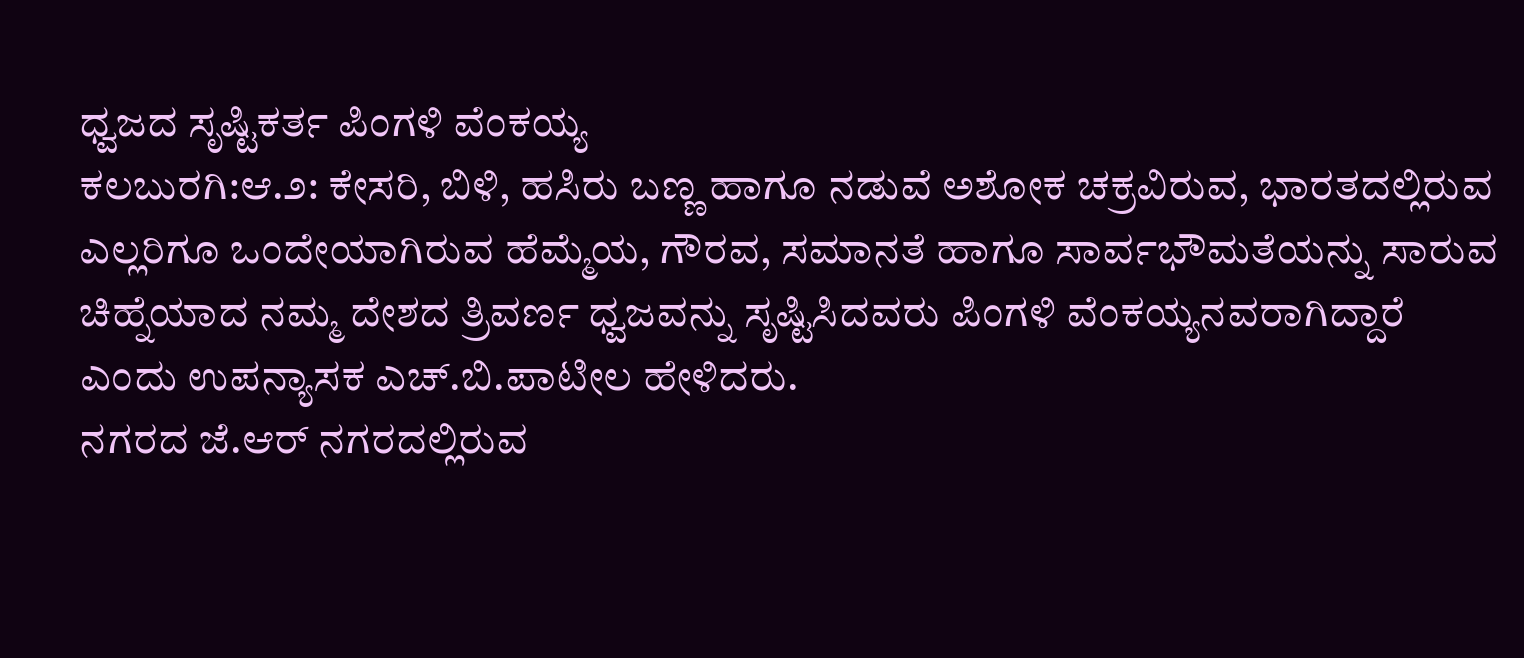ಧ್ವಜದ ಸೃಷ್ಟಿಕರ್ತ ಪಿಂಗಳಿ ವೆಂಕಯ್ಯ
ಕಲಬುರಗಿ:ಆ.೨: ಕೇಸರಿ, ಬಿಳಿ, ಹಸಿರು ಬಣ್ಣ ಹಾಗೂ ನಡುವೆ ಅಶೋಕ ಚಕ್ರವಿರುವ, ಭಾರತದಲ್ಲಿರುವ ಎಲ್ಲರಿಗೂ ಒಂದೇಯಾಗಿರುವ ಹೆಮ್ಮೆಯ, ಗೌರವ, ಸಮಾನತೆ ಹಾಗೂ ಸಾರ್ವಭೌಮತೆಯನ್ನು ಸಾರುವ ಚಿಹ್ನೆಯಾದ ನಮ್ಮ ದೇಶದ ತ್ರಿವರ್ಣ ಧ್ವಜವನ್ನು ಸೃಷ್ಟಿಸಿದವರು ಪಿಂಗಳಿ ವೆಂಕಯ್ಯನವರಾಗಿದ್ದಾರೆ ಎಂದು ಉಪನ್ಯಾಸಕ ಎಚ್.ಬಿ.ಪಾಟೀಲ ಹೇಳಿದರು.
ನಗರದ ಜೆ.ಆರ್ ನಗರದಲ್ಲಿರುವ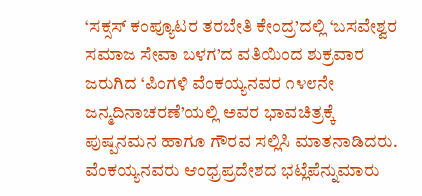‘ಸಕ್ಸಸ್ ಕಂಪ್ಯೂಟರ ತರಬೇತಿ ಕೇಂದ್ರ’ದಲ್ಲಿ ‘ಬಸವೇಶ್ವರ ಸಮಾಜ ಸೇವಾ ಬಳಗ’ದ ವತಿಯಿಂದ ಶುಕ್ರವಾರ ಜರುಗಿದ ‘ಪಿಂಗಳಿ ವೆಂಕಯ್ಯನವರ ೧೪೮ನೇ ಜನ್ಮದಿನಾಚರಣೆ’ಯಲ್ಲಿ ಅವರ ಭಾವಚಿತ್ರಕ್ಕೆ ಪುಷ್ಪನಮನ ಹಾಗೂ ಗೌರವ ಸಲ್ಲಿಸಿ ಮಾತನಾಡಿದರು.
ವೆಂಕಯ್ಯನವರು ಆಂಧ್ರಪ್ರದೇಶದ ಭಟ್ಲೆಪೆನ್ನುಮಾರು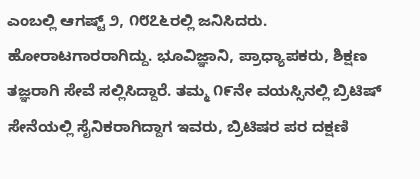ಎಂಬಲ್ಲಿ ಆಗಷ್ಟ್ ೨, ೧೮೭೬ರಲ್ಲಿ ಜನಿಸಿದರು. ಹೋರಾಟಗಾರರಾಗಿದ್ದು. ಭೂವಿಜ್ಞಾನಿ, ಪ್ರಾಧ್ಯಾಪಕರು, ಶಿಕ್ಷಣ ತಜ್ಞರಾಗಿ ಸೇವೆ ಸಲ್ಲಿಸಿದ್ದಾರೆ. ತಮ್ಮ ೧೯ನೇ ವಯಸ್ಸಿನಲ್ಲಿ ಬ್ರಿಟಿಷ್ ಸೇನೆಯಲ್ಲಿ ಸೈನಿಕರಾಗಿದ್ದಾಗ ಇವರು, ಬ್ರಿಟಿಷರ ಪರ ದಕ್ಷಣಿ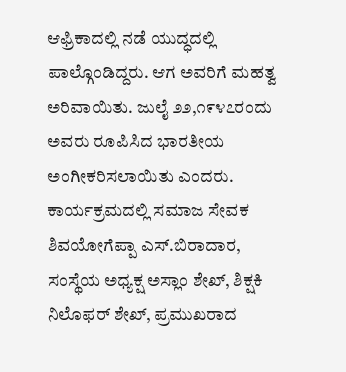ಆಫ್ರಿಕಾದಲ್ಲಿ ನಡೆ ಯುದ್ಧದಲ್ಲಿ ಪಾಲ್ಗೊಂಡಿದ್ದರು. ಆಗ ಅವರಿಗೆ ಮಹತ್ವ ಅರಿವಾಯಿತು. ಜುಲೈ ೨೨,೧೯೪೭ರಂದು ಅವರು ರೂಪಿಸಿದ ಭಾರತೀಯ ಅಂಗೀಕರಿಸಲಾಯಿತು ಎಂದರು.
ಕಾರ್ಯಕ್ರಮದಲ್ಲಿ ಸಮಾಜ ಸೇವಕ ಶಿವಯೋಗೆಪ್ಪಾ ಎಸ್.ಬಿರಾದಾರ, ಸಂಸ್ಥೆಯ ಅಧ್ಯಕ್ಷ ಅಸ್ಲಾಂ ಶೇಖ್, ಶಿಕ್ಷಕಿ ನಿಲೊಫರ್ ಶೇಖ್, ಪ್ರಮುಖರಾದ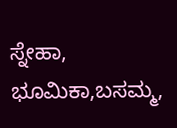ಸ್ನೇಹಾ, ಭೂಮಿಕಾ,ಬಸಮ್ಮ,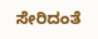ಸೇರಿದಂತೆ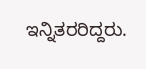ಇನ್ನಿತರರಿದ್ದರು.